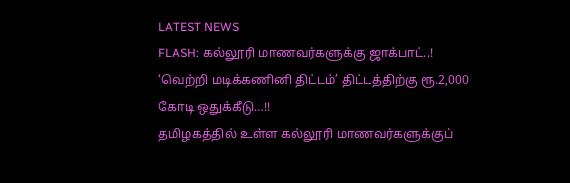LATEST NEWS
FLASH: கல்லூரி மாணவர்களுக்கு ஜாக்பாட்..! ‘வெற்றி மடிக்கணினி திட்டம்’ திட்டத்திற்கு ரூ.2,000 கோடி ஒதுக்கீடு…!!
தமிழகத்தில் உள்ள கல்லூரி மாணவர்களுக்குப்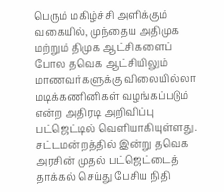பெரும் மகிழ்ச்சி அளிக்கும் வகையில், முந்தைய அதிமுக மற்றும் திமுக ஆட்சிகளைப் போல தவெக ஆட்சியிலும் மாணவர்களுக்கு விலையில்லா மடிக்கணினிகள் வழங்கப்படும் என்ற அதிரடி அறிவிப்பு பட்ஜெட்டில் வெளியாகியுள்ளது. சட்டமன்றத்தில் இன்று தவெக அரசின் முதல் பட்ஜெட்டைத் தாக்கல் செய்து பேசிய நிதி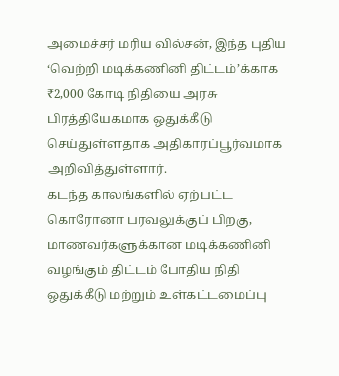அமைச்சர் மரிய வில்சன், இந்த புதிய ‘வெற்றி மடிக்கணினி திட்டம்’க்காக ₹2,000 கோடி நிதியை அரசு பிரத்தியேகமாக ஒதுக்கீடு செய்துள்ளதாக அதிகாரப்பூர்வமாக அறிவித்துள்ளார்.
கடந்த காலங்களில் ஏற்பட்ட கொரோனா பரவலுக்குப் பிறகு, மாணவர்களுக்கான மடிக்கணினி வழங்கும் திட்டம் போதிய நிதி ஒதுக்கீடு மற்றும் உள்கட்டமைப்பு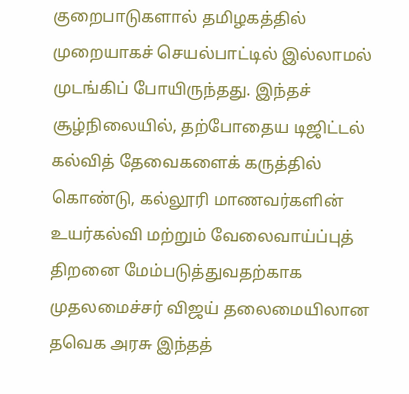குறைபாடுகளால் தமிழகத்தில் முறையாகச் செயல்பாட்டில் இல்லாமல் முடங்கிப் போயிருந்தது. இந்தச் சூழ்நிலையில், தற்போதைய டிஜிட்டல் கல்வித் தேவைகளைக் கருத்தில் கொண்டு, கல்லூரி மாணவர்களின் உயர்கல்வி மற்றும் வேலைவாய்ப்புத் திறனை மேம்படுத்துவதற்காக முதலமைச்சர் விஜய் தலைமையிலான தவெக அரசு இந்தத்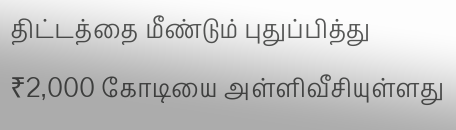திட்டத்தை மீண்டும் புதுப்பித்து ₹2,000 கோடியை அள்ளிவீசியுள்ளது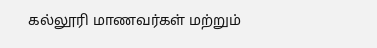கல்லூரி மாணவர்கள் மற்றும்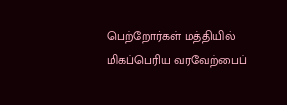பெற்றோர்கள் மத்தியில் மிகப்பெரிய வரவேற்பைப்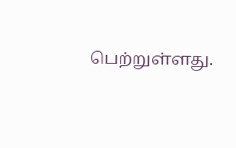பெற்றுள்ளது.